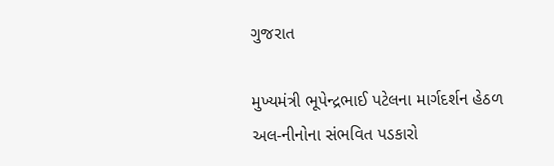ગુજરાત

મુખ્યમંત્રી ભૂપેન્દ્રભાઈ પટેલના માર્ગદર્શન હેઠળ અલ-નીનોના સંભવિત પડકારો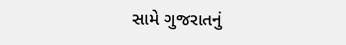સામે ગુજરાતનું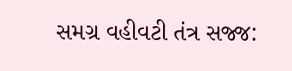સમગ્ર વહીવટી તંત્ર સજ્જ: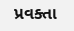પ્રવક્તા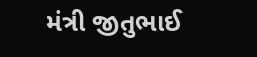મંત્રી જીતુભાઈ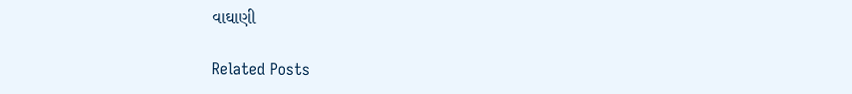વાઘાણી

Related Posts